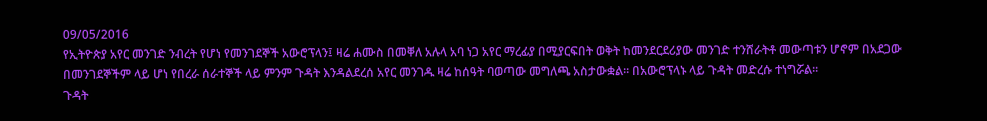09/05/2016
የኢትዮጵያ አየር መንገድ ንብረት የሆነ የመንገደኞች አውሮፕላን፤ ዛሬ ሐሙስ በመቐለ አሉላ አባ ነጋ አየር ማረፊያ በሚያርፍበት ወቅት ከመንደርደሪያው መንገድ ተንሸራትቶ መውጣቱን ሆኖም በአደጋው በመንገደኞችም ላይ ሆነ የበረራ ሰራተኞች ላይ ምንም ጉዳት እንዳልደረሰ አየር መንገዱ ዛሬ ከሰዓት ባወጣው መግለጫ አስታውቋል። በአውሮፕላኑ ላይ ጉዳት መድረሱ ተነግሯል፡፡
ጉዳት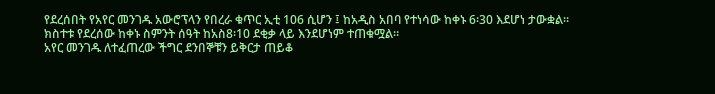የደረሰበት የአየር መንገዱ አውሮፕላን የበረራ ቁጥር ኢቲ 106 ሲሆን ፤ ከአዲስ አበባ የተነሳው ከቀኑ 6፡30 እደሆነ ታውቋል። ክስተቱ የደረሰው ከቀኑ ስምንት ሰዓት ከአስ8፡10 ደቂቃ ላይ እንደሆነም ተጠቁሟል።
አየር መንገዱ ለተፈጠረው ችግር ደንበኞቹን ይቅርታ ጠይቆ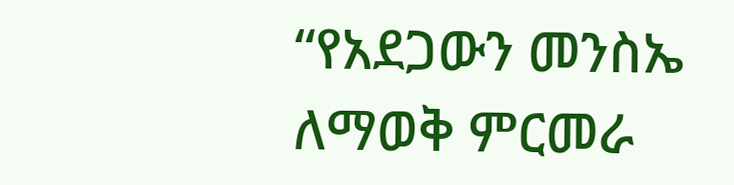“የአደጋውን መንስኤ ለማወቅ ምርመራ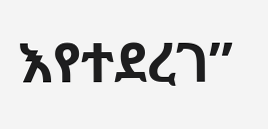እየተደረገ”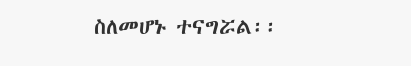ስለመሆኑ ተናግሯል፡፡